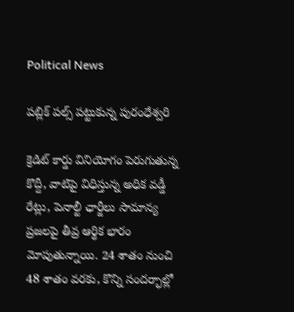Political News

పబ్లిక్ పల్స్ పట్టుకున్న పురంధేశ్వరి

క్రెడిట్ కార్డు వినియోగం పెరుగుతున్న కొద్దీ, వాటిపై విధిస్తున్న అధిక వడ్డీ రేట్లు, పెనాల్టీ ఛార్జీలు సామాన్య ప్రజలపై తీవ్ర ఆర్థిక భారం మోపుతున్నాయి. 24 శాతం నుంచి 48 శాతం వరకు, కొన్ని సందర్భాల్లో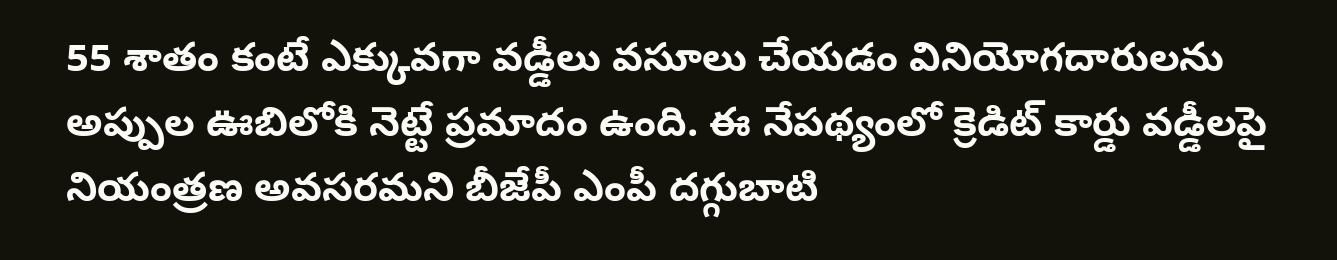55 శాతం కంటే ఎక్కువగా వడ్డీలు వసూలు చేయడం వినియోగదారులను అప్పుల ఊబిలోకి నెట్టే ప్రమాదం ఉంది. ఈ నేపథ్యంలో క్రెడిట్ కార్డు వడ్డీలపై నియంత్రణ అవసరమని బీజేపీ ఎంపీ దగ్గుబాటి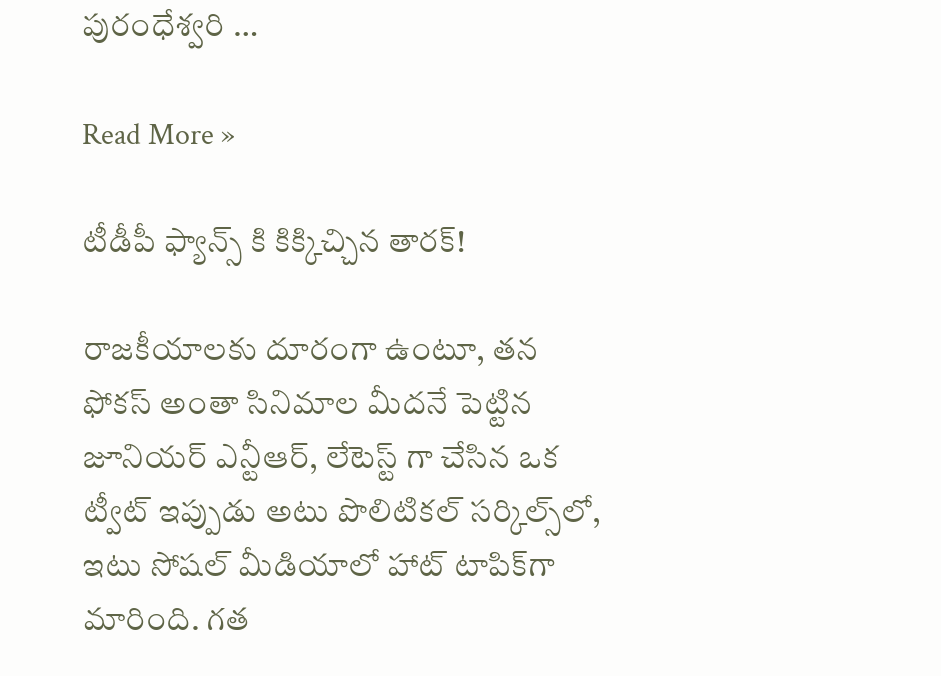పురంధేశ్వరి …

Read More »

టీడీపీ ఫ్యాన్స్ కి కిక్కిచ్చిన తారక్!

రాజకీయాలకు దూరంగా ఉంటూ, తన ఫోకస్ అంతా సినిమాల మీదనే పెట్టిన జూనియర్ ఎన్టీఆర్, లేటెస్ట్ గా చేసిన ఒక ట్వీట్ ఇప్పుడు అటు పొలిటికల్ సర్కిల్స్‌లో, ఇటు సోషల్ మీడియాలో హాట్ టాపిక్‌గా మారింది. గత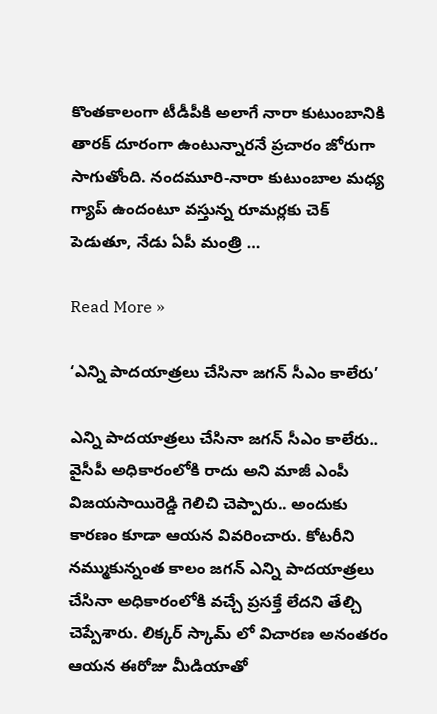కొంతకాలంగా టీడీపీకి అలాగే నారా కుటుంబానికి తారక్ దూరంగా ఉంటున్నారనే ప్రచారం జోరుగా సాగుతోంది. నందమూరి-నారా కుటుంబాల మధ్య గ్యాప్ ఉందంటూ వస్తున్న రూమర్లకు చెక్ పెడుతూ, నేడు ఏపీ మంత్రి …

Read More »

‘ఎన్ని పాదయాత్రలు చేసినా జగన్ సీఎం కాలేరు’

ఎన్ని పాదయాత్రలు చేసినా జగన్ సీఎం కాలేరు.. వైసీపీ అధికారంలోకి రాదు అని మాజీ ఎంపీ విజయసాయిరెడ్డి గెలిచి చెప్పారు.. అందుకు కారణం కూడా ఆయన వివరించారు. కోటరీని నమ్ముకున్నంత కాలం జగన్ ఎన్ని పాదయాత్రలు చేసినా అధికారంలోకి వచ్చే ప్రసక్తే లేదని తేల్చి చెప్పేశారు. లిక్కర్ స్కామ్ లో విచారణ అనంతరం ఆయన ఈరోజు మీడియాతో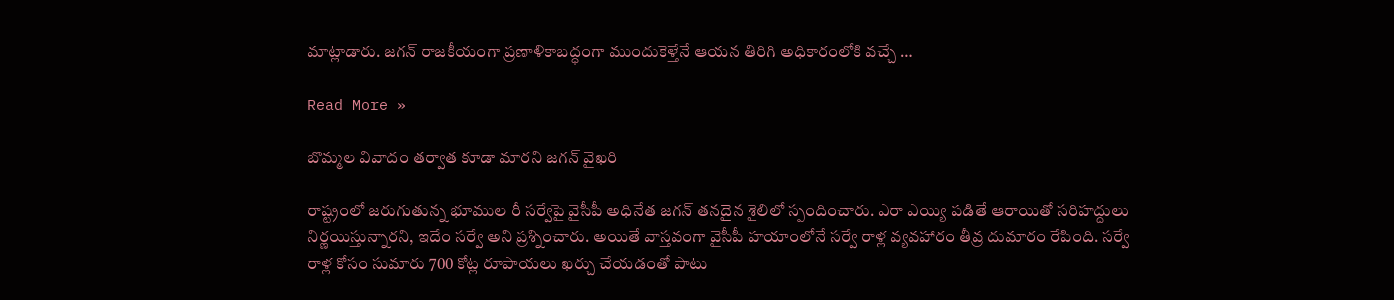మాట్లాడారు. జగన్ రాజకీయంగా ప్రణాళికాబద్ధంగా ముందుకెళ్తేనే ఆయన తిరిగి అధికారంలోకి వచ్చే …

Read More »

బొమ్మల వివాదం తర్వాత కూడా మారని జగన్ వైఖరి

రాష్ట్రంలో జరుగుతున్న భూముల రీ సర్వేపై వైసీపీ అధినేత జగన్ తనదైన శైలిలో స్పందించారు. ఎరా ఎయ్యి పడితే ఆరాయితో సరిహద్దులు నిర్ణయిస్తున్నారని, ఇదేం సర్వే అని ప్రశ్నించారు. అయితే వాస్తవంగా వైసీపీ హయాంలోనే సర్వే రాళ్ల వ్యవహారం తీవ్ర దుమారం రేపింది. సర్వే రాళ్ల కోసం సుమారు 700 కోట్ల రూపాయలు ఖర్చు చేయడంతో పాటు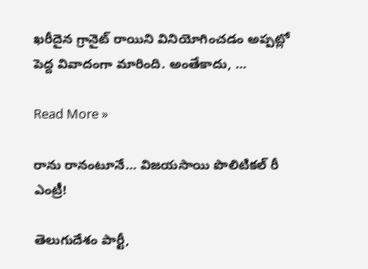ఖరీదైన గ్రానైట్ రాయిని వినియోగించడం అప్పట్లో పెద్ద వివాదంగా మారింది. అంతేకాదు, …

Read More »

రాను రానంటూనే… విజయసాయి పొలిటికల్ రీ ఎంట్రీ!

తెలుగుదేశం పార్టీ,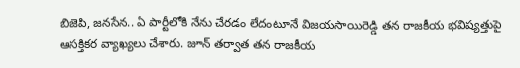బిజెపి, జనసేన.. ఏ పార్టీలోకి నేను చేరడం లేదంటూనే విజయసాయిరెడ్డి తన రాజకీయ భవిష్యత్తుపై ఆసక్తికర వ్యాఖ్యలు చేశారు. జూన్ తర్వాత తన రాజకీయ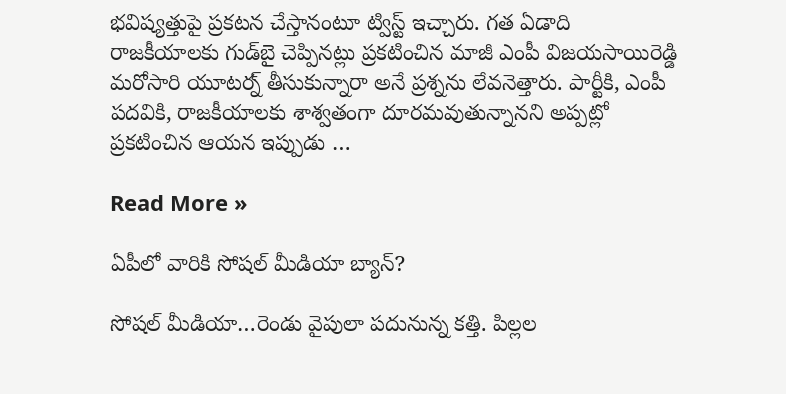భవిష్యత్తుపై ప్రకటన చేస్తానంటూ ట్విస్ట్ ఇచ్చారు. గత ఏడాది రాజకీయాలకు గుడ్‌బై చెప్పినట్లు ప్రకటించిన మాజీ ఎంపీ విజయసాయిరెడ్డి మరోసారి యూటర్న్ తీసుకున్నారా అనే ప్రశ్నను లేవనెత్తారు. పార్టీకి, ఎంపీ పదవికి, రాజకీయాలకు శాశ్వతంగా దూరమవుతున్నానని అప్పట్లో ప్రకటించిన ఆయన ఇప్పుడు …

Read More »

ఏపీలో వారికి సోషల్ మీడియా బ్యాన్?

సోషల్ మీడియా…రెండు వైపులా పదునున్న కత్తి. పిల్లల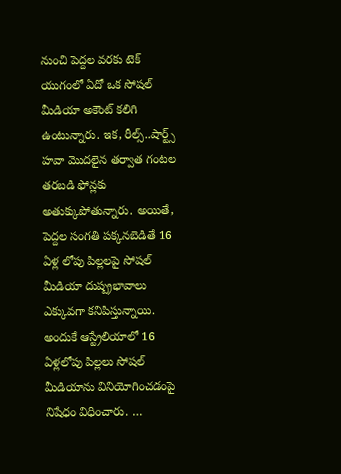నుంచి పెద్దల వరకు టెక్ యుగంలో ఏదో ఒక సోషల్ మీడియా అకౌంట్ కలిగి ఉంటున్నారు. ఇక, రీల్స్..షార్ట్స్ హవా మొదలైన తర్వాత గంటల తరబడి ఫోన్లకు అతుక్కుపోతున్నారు. అయితే, పెద్దల సంగతి పక్కనబెడితే 16 ఏళ్ల లోపు పిల్లలపై సోషల్ మీడియా దుష్ప్రభావాలు ఎక్కువగా కనిపిస్తున్నాయి. అందుకే ఆస్ట్రేలియాలో 16 ఏళ్లలోపు పిల్లలు సోషల్ మీడియాను వినియోగించడంపై నిషేధం విధించారు. …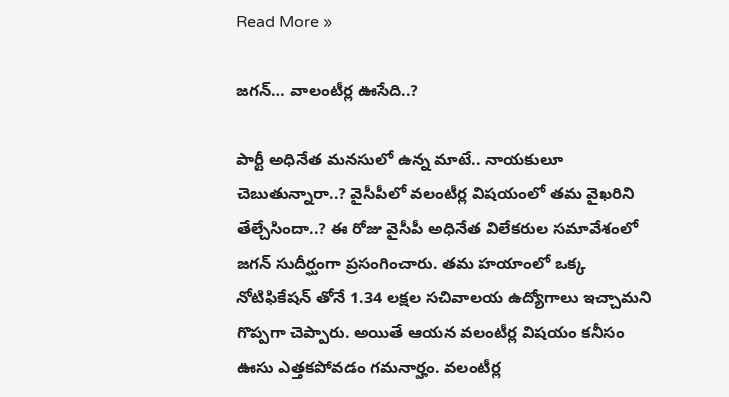Read More »

జగన్… వాలంటీర్ల ఊసేది..?

పార్టీ అధినేత మనసులో ఉన్న మాటే.. నాయకులూ చెబుతున్నారా..? వైసీపీలో వలంటీర్ల విషయంలో తమ వైఖరిని తేల్చేసిందా..? ఈ రోజు వైసీపీ అధినేత విలేకరుల సమావేశంలో జగన్ సుదీర్ఘంగా ప్రసంగించారు. తమ హయాంలో ఒక్క నోటిఫికేషన్ తోనే 1.34 లక్షల సచివాలయ ఉద్యోగాలు ఇచ్చామని గొప్పగా చెప్పారు. అయితే ఆయన వలంటీర్ల విషయం కనీసం ఊసు ఎత్తకపోవడం గమనార్హం. వలంటీర్ల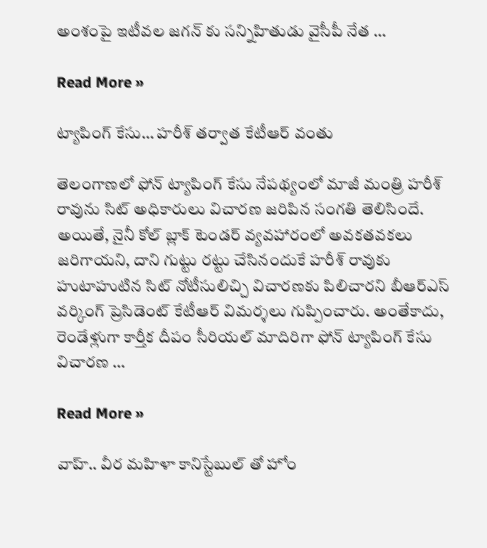అంశంపై ఇటీవల జగన్ కు సన్నిహితుడు వైసీపీ నేత …

Read More »

ట్యాపింగ్ కేసు… హరీశ్ తర్వాత కేటీఆర్ వంతు

తెలంగాణలో ఫోన్ ట్యాపింగ్ కేసు నేపథ్యంలో మాజీ మంత్రి హరీశ్ రావును సిట్ అధికారులు విచారణ జరిపిన సంగతి తెలిసిందే. అయితే, నైనీ కోల్ బ్లాక్ టెండర్ వ్యవహారంలో అవకతవకలు జరిగాయని, దాని గుట్టు రట్టు చేసినందుకే హరీశ్ రావుకు హుటాహుటిన సిట్ నోటీసులిచ్చి విచారణకు పిలిచారని బీఆర్ఎస్ వర్కింగ్ ప్రెసిడెంట్ కేటీఆర్ విమర్శలు గుప్పించారు. అంతేకాదు, రెండేళ్లుగా కార్తీక దీపం సీరియల్ మాదిరిగా ఫోన్ ట్యాపింగ్ కేసు విచారణ …

Read More »

వాహ్.. వీర మహిళా కానిస్టేబుల్ తో హోం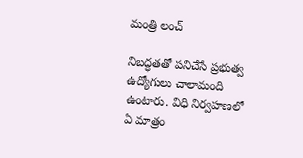మంత్రి లంచ్

నిబద్ధతతో పనిచేసే ప్రభుత్వ ఉద్యోగులు చాలామంది ఉంటారు. విధి నిర్వహణలో ఏ మాత్రం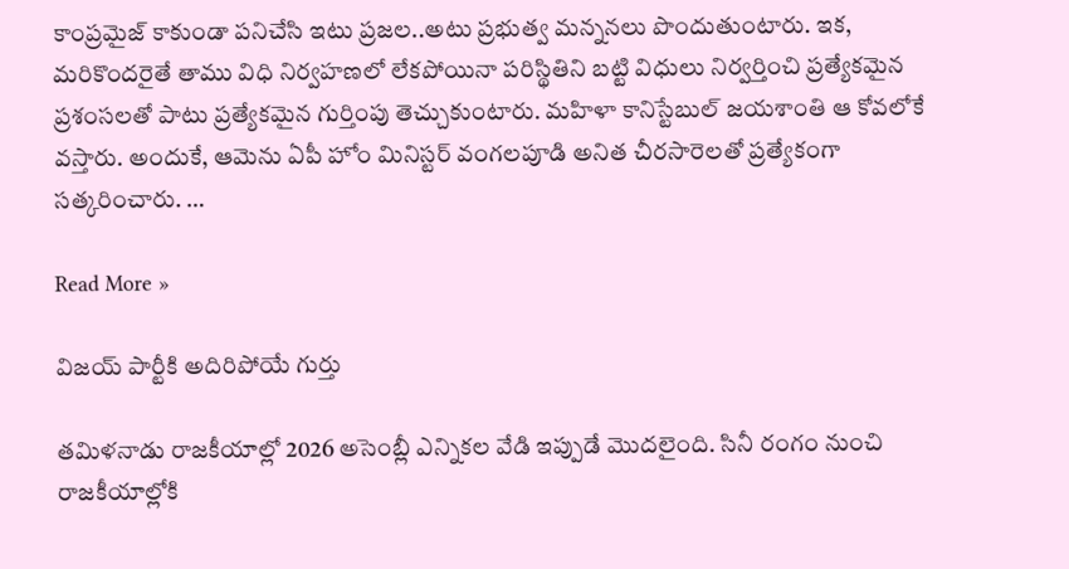కాంప్రమైజ్ కాకుండా పనిచేసి ఇటు ప్రజల..అటు ప్రభుత్వ మన్ననలు పొందుతుంటారు. ఇక, మరికొందరైతే తాము విధి నిర్వహణలో లేకపోయినా పరిస్థితిని బట్టి విధులు నిర్వర్తించి ప్రత్యేకమైన ప్రశంసలతో పాటు ప్రత్యేకమైన గుర్తింపు తెచ్చుకుంటారు. మహిళా కానిస్టేబుల్ జయశాంతి ఆ కోవలోకే వస్తారు. అందుకే, ఆమెను ఏపీ హోం మినిస్టర్ వంగలపూడి అనిత చీరసారెలతో ప్రత్యేకంగా సత్కరించారు. …

Read More »

విజయ్ పార్టీకి అదిరిపోయే గుర్తు

తమిళనాడు రాజకీయాల్లో 2026 అసెంబ్లీ ఎన్నికల వేడి ఇప్పుడే మొదలైంది. సినీ రంగం నుంచి రాజకీయాల్లోకి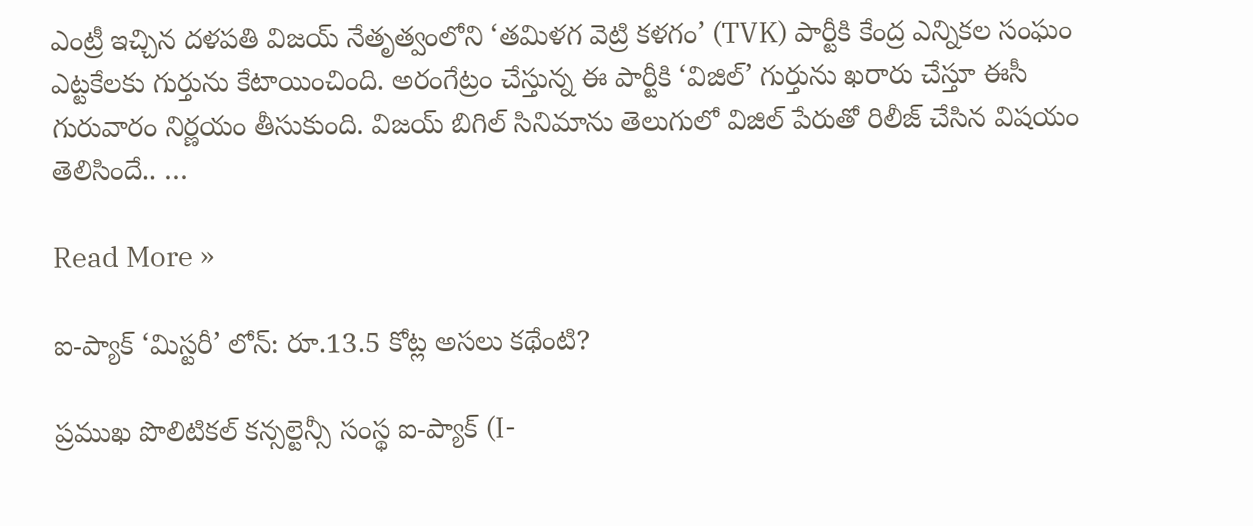ఎంట్రీ ఇచ్చిన దళపతి విజయ్ నేతృత్వంలోని ‘తమిళగ వెట్రి కళగం’ (TVK) పార్టీకి కేంద్ర ఎన్నికల సంఘం ఎట్టకేలకు గుర్తును కేటాయించింది. అరంగేట్రం చేస్తున్న ఈ పార్టీకి ‘విజిల్’ గుర్తును ఖరారు చేస్తూ ఈసీ గురువారం నిర్ణయం తీసుకుంది. విజయ్ బిగిల్ సినిమాను తెలుగులో విజిల్ పేరుతో రిలీజ్ చేసిన విషయం తెలిసిందే.. …

Read More »

ఐ-ప్యాక్ ‘మిస్టరీ’ లోన్: రూ.13.5 కోట్ల అసలు కథేంటి?

ప్రముఖ పొలిటికల్ కన్సల్టెన్సీ సంస్థ ఐ-ప్యాక్ (I-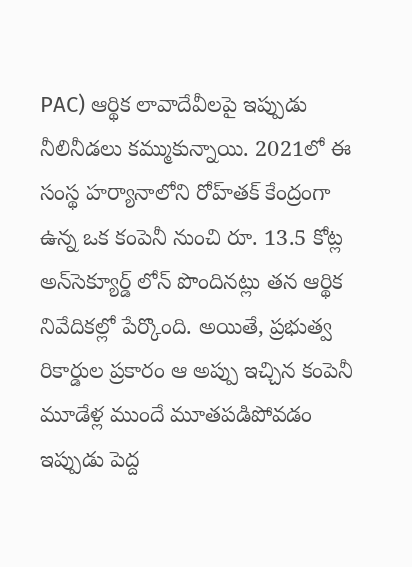PAC) ఆర్థిక లావాదేవీలపై ఇప్పుడు నీలినీడలు కమ్ముకున్నాయి. 2021లో ఈ సంస్థ హర్యానాలోని రోహ్‌తక్ కేంద్రంగా ఉన్న ఒక కంపెనీ నుంచి రూ. 13.5 కోట్ల అన్‌సెక్యూర్డ్ లోన్ పొందినట్లు తన ఆర్థిక నివేదికల్లో పేర్కొంది. అయితే, ప్రభుత్వ రికార్డుల ప్రకారం ఆ అప్పు ఇచ్చిన కంపెనీ మూడేళ్ల ముందే మూతపడిపోవడం ఇప్పుడు పెద్ద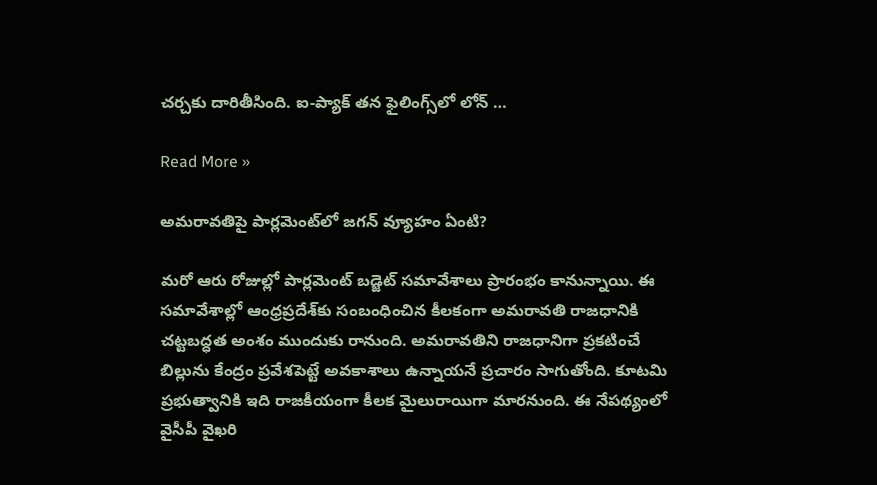చర్చకు దారితీసింది. ఐ-ప్యాక్ తన ఫైలింగ్స్‌లో లోన్ …

Read More »

అమరావతిపై పార్లమెంట్‌లో జగన్‌ వ్యూహం ఏంటి?

మరో ఆరు రోజుల్లో పార్లమెంట్‌ బడ్జెట్‌ సమావేశాలు ప్రారంభం కానున్నాయి. ఈ సమావేశాల్లో ఆంధ్రప్రదేశ్‌కు సంబంధించిన కీలకంగా అమరావతి రాజధానికి చట్టబద్ధత అంశం ముందుకు రానుంది. అమరావతిని రాజధానిగా ప్రకటించే బిల్లును కేంద్రం ప్రవేశపెట్టే అవకాశాలు ఉన్నాయనే ప్రచారం సాగుతోంది. కూటమి ప్రభుత్వానికి ఇది రాజకీయంగా కీలక మైలురాయిగా మారనుంది. ఈ నేపథ్యంలో వైసీపీ వైఖరి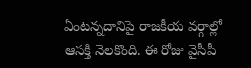ఏంటన్నదానిపై రాజకీయ వర్గాల్లో ఆసక్తి నెలకొంది. ఈ రోజు వైసీపీ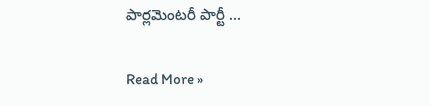పార్లమెంటరీ పార్టీ …

Read More »